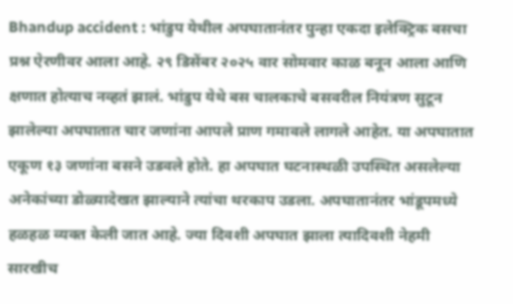Bhandup accident : भांडुप येथील अपघातानंतर पुन्हा एकदा इलेक्ट्रिक बसचा प्रश्न ऐरणीवर आला आहे. २९ डिसेंबर २०२५ वार सोमवार काळ बनून आला आणि क्षणात होत्याच नव्हतं झालं. भांडुप येथे बस चालकाचे बसवरील नियंत्रण सुटून झालेल्या अपघातात चार जणांना आपले प्राण गमावले लागले आहेत. या अपघातात एकूण १३ जणांना बसने उडवले होते. हा अपघात घटनास्थळी उपस्थित असलेल्या अनेकांच्या डोळ्यादेखत झाल्याने त्यांचा थरकाप उडला. अपघातानंतर भांडूपमध्ये हळहळ व्यक्त केली जात आहे. ज्या दिवशी अपघात झाला त्यादिवशी नेहमी सारखीच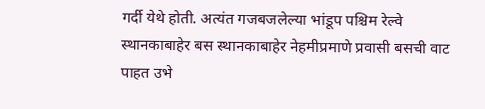गर्दी येथे होती. अत्यंत गजबजलेल्या भांडूप पश्चिम रेल्वे स्थानकाबाहेर बस स्थानकाबाहेर नेहमीप्रमाणे प्रवासी बसची वाट पाहत उभे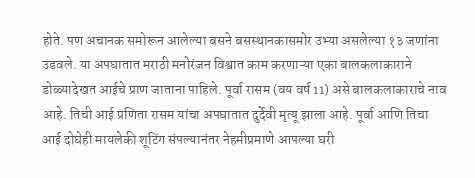होते. पण अचानक समोरून आलेल्या बसने बसस्थानकासमोर उभ्या असलेल्या १३ जणांना उडवले. या अपघातात मराठी मनोरंजन विश्वात काम करणाऱ्या एका बालकलाकाराने डोळ्यादेखत आईचे प्राण जाताना पाहिले. पूर्वा रासम (वय वर्ष 11) असे बालकलाकाराचे नाव आहे. तिची आई प्रणिता रासम यांचा अपघातात दुर्देवी मृत्यू झाला आहे. पूर्वा आणि तिचा आई दोघेही मायलेकी शूटिंग संपल्यानंतर नेहमीप्रमाणे आपल्या घरी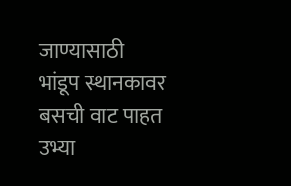जाण्यासाठी भांडूप स्थानकावर बसची वाट पाहत उभ्या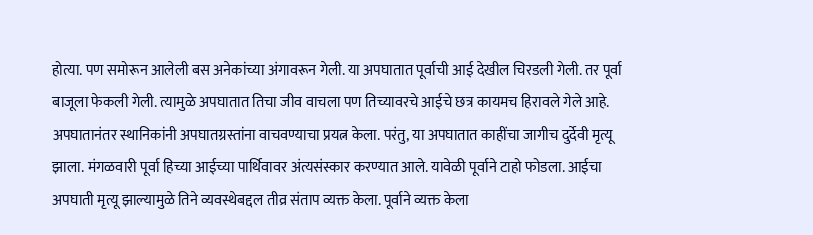होत्या. पण समोरून आलेली बस अनेकांच्या अंगावरून गेली. या अपघातात पूर्वाची आई देखील चिरडली गेली. तर पूर्वा बाजूला फेकली गेली. त्यामुळे अपघातात तिचा जीव वाचला पण तिच्यावरचे आईचे छत्र कायमच हिरावले गेले आहे. अपघातानंतर स्थानिकांनी अपघातग्रस्तांना वाचवण्याचा प्रयत्न केला. परंतु, या अपघातात काहींचा जागीच दुर्देवी मृत्यू झाला. मंगळवारी पूर्वा हिच्या आईच्या पार्थिवावर अंत्यसंस्कार करण्यात आले. यावेळी पूर्वाने टाहो फोडला. आईचा अपघाती मृत्यू झाल्यामुळे तिने व्यवस्थेबद्दल तीव्र संताप व्यक्त केला. पूर्वाने व्यक्त केला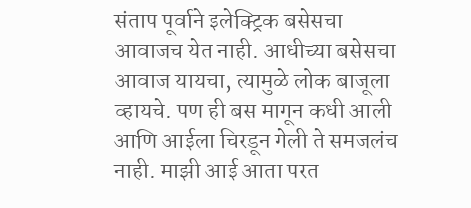संताप पूर्वाने इलेक्ट्रिक बसेसचा आवाजच येत नाही. आधीच्या बसेसचा आवाज यायचा, त्यामुळे लोक बाजूला व्हायचे. पण ही बस मागून कधी आली आणि आईला चिरडून गेली ते समजलंच नाही. माझी आई आता परत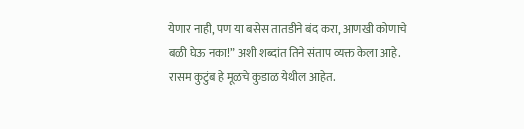येणार नाही, पण या बसेस तातडीने बंद करा, आणखी कोणाचे बळी घेऊ नका!” अशी शब्दांत तिने संताप व्यक्त केला आहे. रासम कुटुंब हे मूळचे कुडाळ येथील आहेत.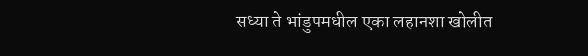सध्या ते भांडुपमधील एका लहानशा खोलीत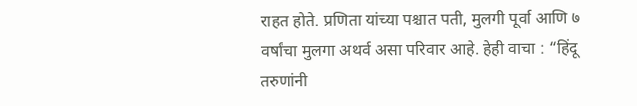राहत होते. प्रणिता यांच्या पश्चात पती, मुलगी पूर्वा आणि ७ वर्षांचा मुलगा अथर्व असा परिवार आहे. हेही वाचा : “हिंदू तरुणांनी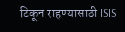टिकून राहण्यासाठी ISIS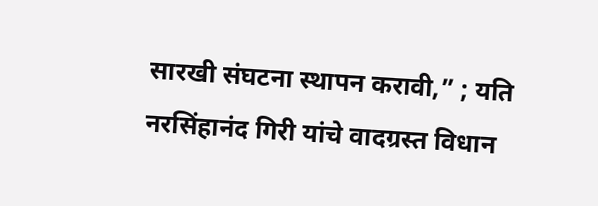सारखी संघटना स्थापन करावी,” ; यति नरसिंहानंद गिरी यांचे वादग्रस्त विधान